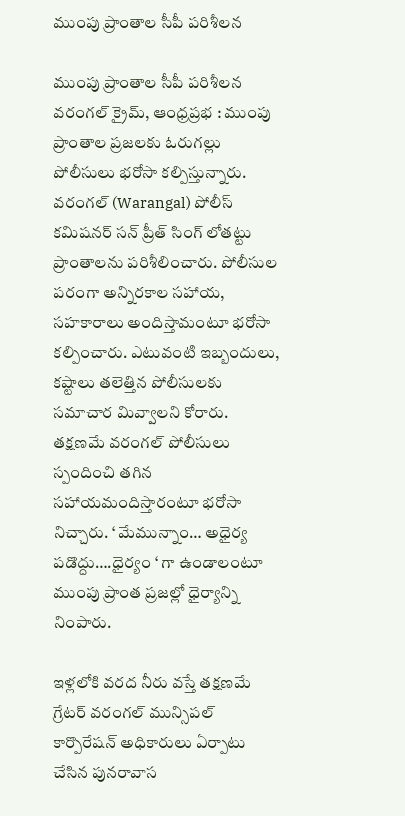ముంపు ప్రాంతాల సీపీ పరిశీలన

ముంపు ప్రాంతాల సీపీ పరిశీలన
వరంగల్ క్రైమ్, ఆంధ్రప్రభ : ముంపు ప్రాంతాల ప్రజలకు ఓరుగల్లు పోలీసులు భరోసా కల్పిస్తున్నారు. వరంగల్ (Warangal) పోలీస్ కమిషనర్ సన్ ప్రీత్ సింగ్ లోతట్టు ప్రాంతాలను పరిశీలించారు. పోలీసుల పరంగా అన్నిరకాల సహాయ, సహకారాలు అందిస్తామంటూ భరోసా కల్పించారు. ఎటువంటి ఇబ్బందులు, కష్టాలు తలెత్తిన పోలీసులకు సమాచార మివ్వాలని కోరారు. తక్షణమే వరంగల్ పోలీసులు స్పందించి తగిన సహాయమందిస్తారంటూ భరోసా నిచ్చారు. ‘ మేమున్నాం… అధైర్య పడొద్దు….ధైర్యం ‘ గా ఉండాలంటూ ముంపు ప్రాంత ప్రజల్లో ధైర్యాన్ని నింపారు.

ఇళ్లలోకి వరద నీరు వస్తే తక్షణమే గ్రేటర్ వరంగల్ మున్సిపల్ కార్పొరేషన్ అధికారులు ఏర్పాటు చేసిన పునరావాస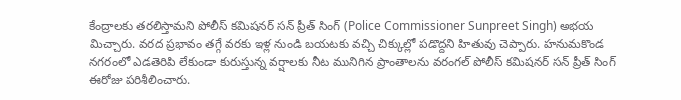కేంద్రాలకు తరలిస్తామని పోలీస్ కమిషనర్ సన్ ప్రీత్ సింగ్ (Police Commissioner Sunpreet Singh) అభయ మిచ్చారు. వరద ప్రభావం తగ్గే వరకు ఇళ్ల నుండి బయటకు వచ్చి చిక్కుల్లో పడొద్దని హితువు చెప్పారు. హనుమకొండ నగరంలో ఎడతెరిపి లేకుండా కురుస్తున్న వర్షాలకు నీట మునిగిన ప్రాంతాలను వరంగల్ పోలీస్ కమిషనర్ సన్ ప్రీత్ సింగ్ ఈరోజు పరిశీలించారు.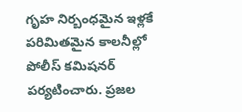గృహ నిర్బంధమైన ఇళ్లకే పరిమితమైన కాలనీల్లో పోలీస్ కమిషనర్ పర్యటించారు. ప్రజల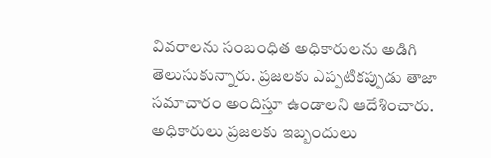వివరాలను సంబంధిత అధికారులను అడిగి తెలుసుకున్నారు. ప్రజలకు ఎప్పటికప్పుడు తాజా సమాచారం అందిస్తూ ఉండాలని ఆదేశించారు. అధికారులు ప్రజలకు ఇబ్బందులు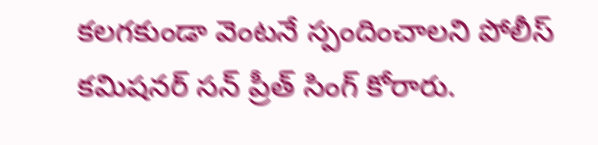కలగకుండా వెంటనే స్పందించాలని పోలీస్ కమిషనర్ సన్ ప్రీత్ సింగ్ కోరారు.